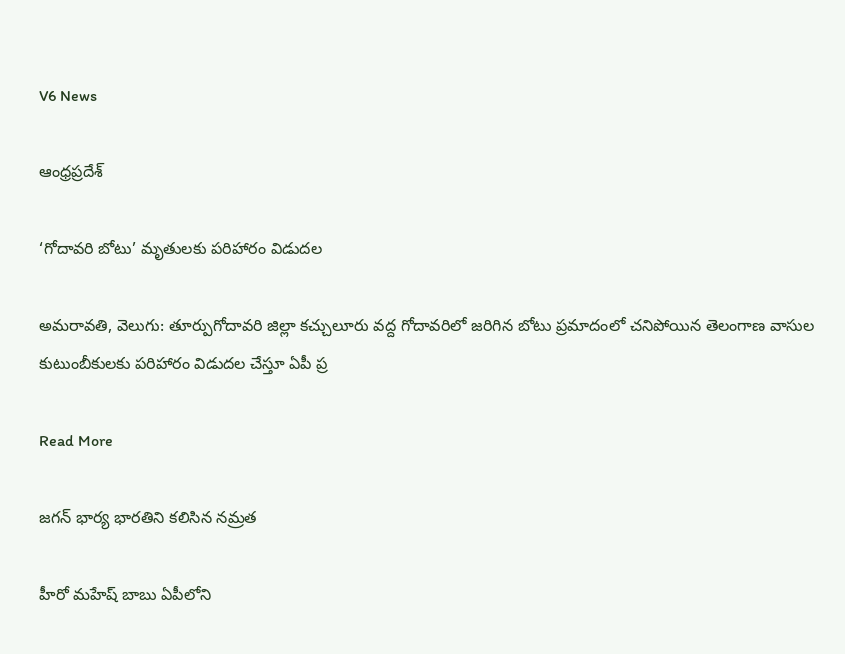V6 News

ఆంధ్రప్రదేశ్

‘గోదావరి బోటు’ మృతులకు పరిహారం విడుదల

అమరావతి, వెలుగు: తూర్పుగోదావరి జిల్లా కచ్చులూరు వద్ద గోదావరిలో జరిగిన బోటు ప్రమాదంలో చనిపోయిన తెలంగాణ వాసుల కుటుంబీకులకు పరిహారం విడుదల చేస్తూ ఏపీ ప్ర

Read More

జగన్ భార్య భారతిని కలిసిన నమ్రత

హీరో మహేష్ బాబు ఏపీలోని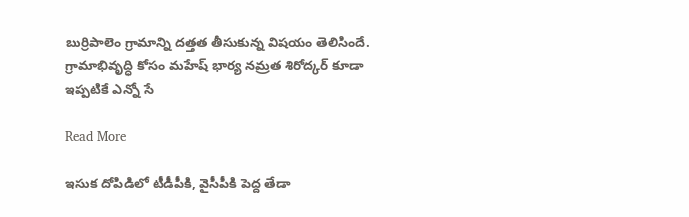బుర్రిపాలెం గ్రామాన్ని దత్తత తీసుకున్న విషయం తెలిసిందే. గ్రామాభివృద్ధి కోసం మహేష్ భార్య నమ్రత శిరోద్కర్ కూడా ఇప్పటికే ఎన్నో సే

Read More

ఇసుక దోపిడిలో టీడీపీకి, వైసీపీకి పెద్ద తేడా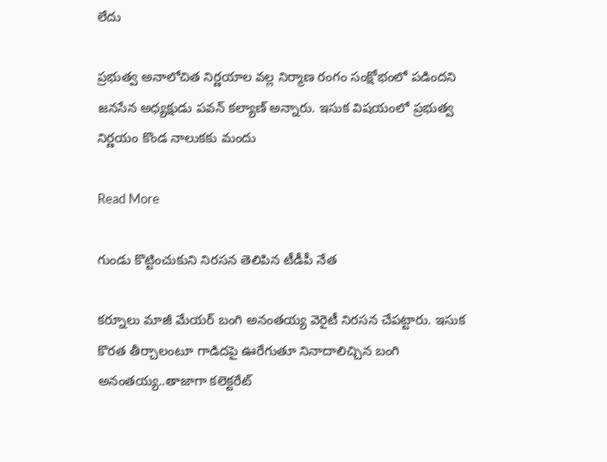లేదు

ప్రభుత్వ అనాలోచిత నిర్ణయాల వల్ల నిర్మాణ రంగం సంక్షోభంలో పడిందని జనసేన అధ్యక్షుడు పవన్ కల్యాణ్ అన్నారు. ఇసుక విషయంలో ప్రభుత్వ నిర్ణయం కొండ నాలుకకు మందు

Read More

గుండు కొట్టించుకుని నిరసన తెలిపిన టీడీపీ నేత

కర్నూలు మాజీ మేయర్ బంగి అనంతయ్య వెరైటీ నిరసన చేపట్టారు. ఇసుక కొరత తీర్చాలంటూ గాడిదపై ఊరేగుతూ నినాదాలిచ్చిన బంగి అనంతయ్య..తాజాగా కలెక్టరేట్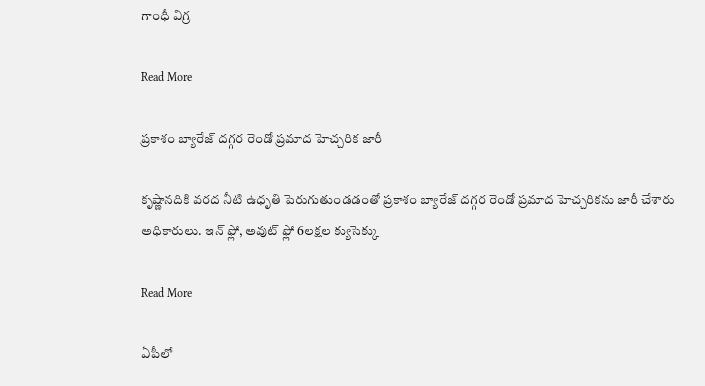గాంధీ విగ్ర

Read More

ప్రకాశం బ్యారేజ్ దగ్గర రెండో ప్రమాద హెచ్చరిక జారీ

కృష్ణానదికి వరద నీటి ఉధృతి పెరుగుతుండడంతో ప్రకాశం బ్యారేజ్ దగ్గర రెండో ప్రమాద హెచ్చరికను జారీ చేశారు అధికారులు. ఇన్ ఫ్లో, అవుట్ ఫ్లో 6లక్షల క్యుసెక్కు

Read More

ఏపీలో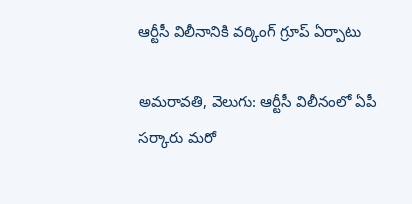ఆర్టీసీ విలీనానికి వర్కింగ్ గ్రూప్ ఏర్పాటు

అమరావతి, వెలుగు: ఆర్టీసీ విలీనంలో ఏపీ సర్కారు మరో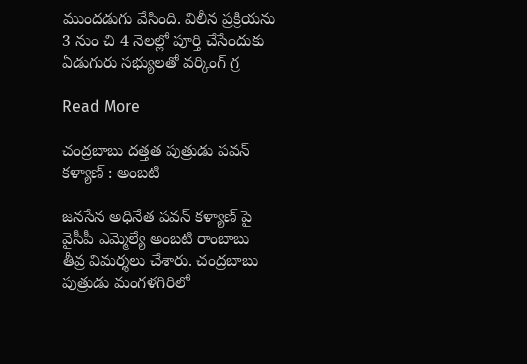ముందడుగు వేసింది. విలీన ప్రక్రియను 3 నుం చి 4 నెలల్లో పూర్తి చేసేందుకు ఏడుగురు సభ్యులతో వర్కింగ్ గ్ర

Read More

చంద్రబాబు దత్తత పుత్రుడు పవన్ కళ్యాణ్ : అంబటి

జనసేన అధినేత పవన్ కళ్యాణ్ పై వైసీపీ ఎమ్మెల్యే అంబటి రాంబాబు తీవ్ర విమర్శలు చేశారు. చంద్రబాబు పుత్రుడు మంగళగిరిలో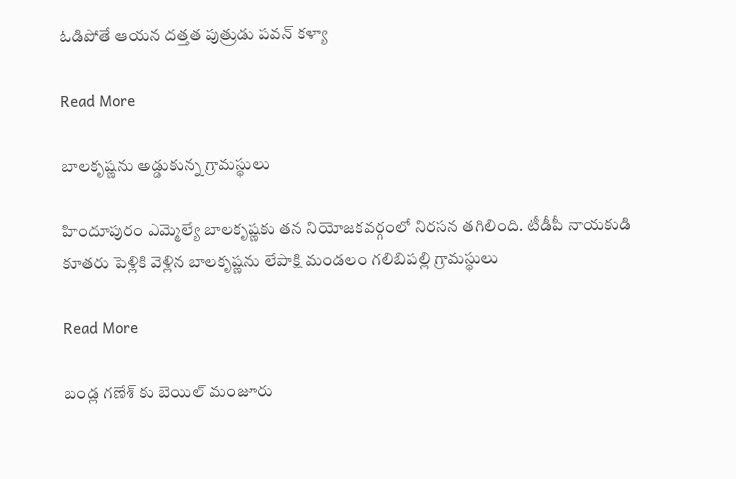ఓడిపోతే ఆయన దత్తత పుత్రుడు పవన్ కళ్యా

Read More

బాలకృష్ణను అడ్డుకున్న గ్రామస్థులు

హిందూపురం ఎమ్మెల్యే బాలకృష్ణకు తన నియోజకవర్గంలో నిరసన తగిలింది. టీడీపీ నాయకుడి కూతరు పెళ్లికి వెళ్లిన బాలకృష్ణను లేపాక్షి మండలం గలిబిపల్లి గ్రామస్థులు

Read More

బండ్ల గణేశ్ కు బెయిల్ మంజూరు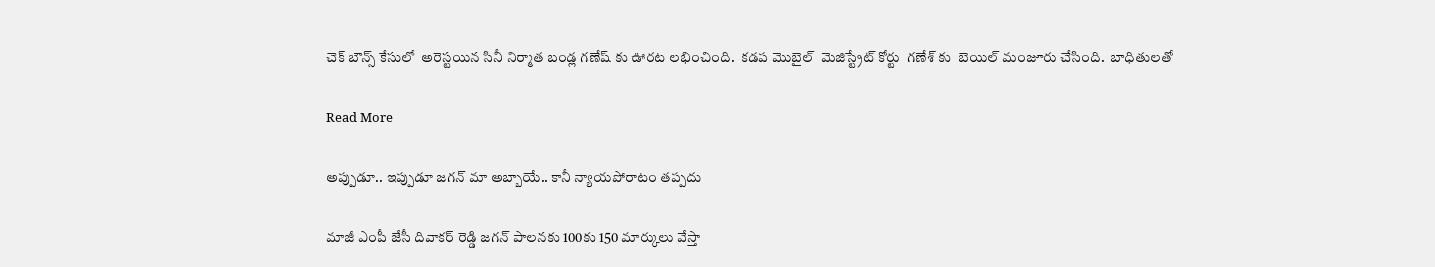చెక్ బౌన్స్ కేసులో  అరెస్టయిన సినీ నిర్మాత బండ్ల గణేష్ కు ఊరట లభించింది.  కడప మొబైల్  మెజిస్ట్రేట్ కోర్టు  గణేశ్ కు  బెయిల్ మంజూరు చేసింది.  బాధితులతో

Read More

అప్పుడూ.. ఇప్పుడూ జగన్ మా అబ్బాయే.. కానీ న్యాయపోరాటం తప్పదు

మాజీ ఎంపీ జేసీ దివాకర్ రెడ్డి జగన్ పాలనకు 100కు 150 మార్కులు వేస్తా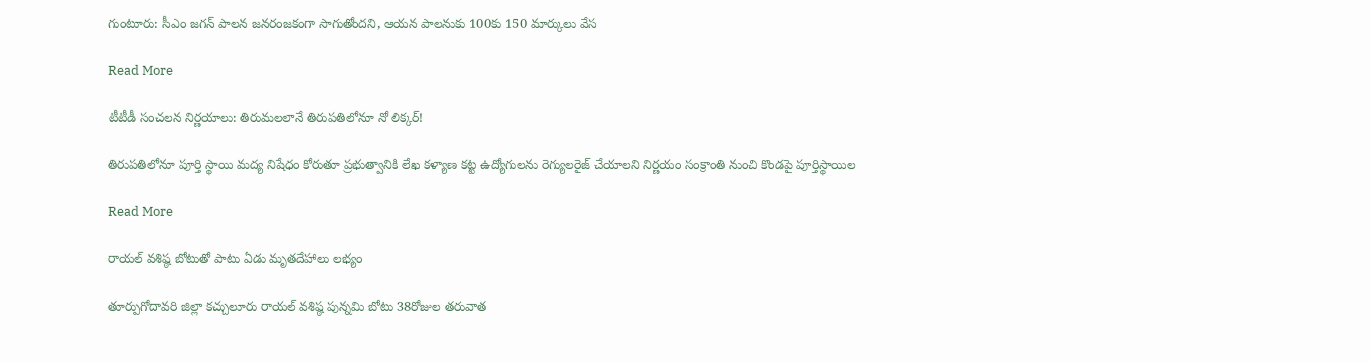గుంటూరు: సీఎం జగన్ పాలన జనరంజకంగా సాగుతోందని, ఆయన పాలనుకు 100కు 150 మార్కులు వేస

Read More

టీటీడీ సంచలన నిర్ణయాలు: తిరుమలలానే తిరుపతిలోనూ నో లిక్కర్!

తిరుపతిలోనూ పూర్తి స్థాయి మద్య నిషేధం కోరుతూ ప్రభుత్వానికి లేఖ కళ్యాణ కట్ట ఉద్యోగులను రెగ్యులరైజ్ చేయాలని నిర్ణయం సంక్రాంతి నుంచి కొండపై పూర్తిస్థాయిల

Read More

రాయల్ వశిష్ఠ బోటుతో పాటు ఏడు మృతదేహాలు లభ్యం

తూర్పుగోదావరి జిల్లా కచ్చులూరు రాయల్ వశిష్ఠ పున్నమి బోటు 38రోజుల తరువాత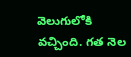వెలుగులోకి వచ్చింది. గత నెల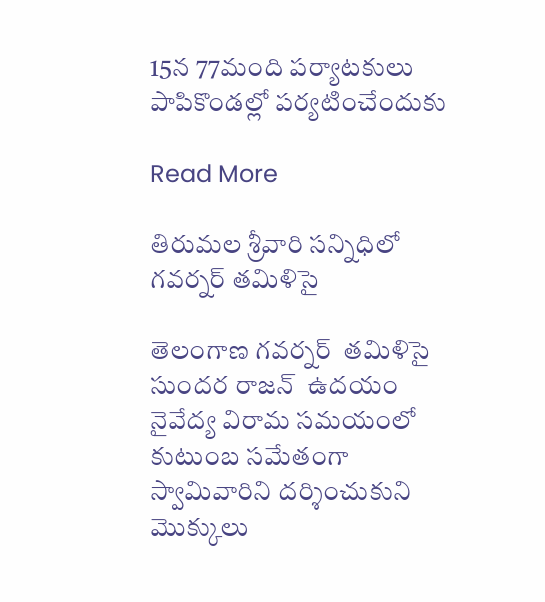15న 77మంది పర్యాటకులు పాపికొండల్లో పర్యటించేందుకు

Read More

తిరుమల శ్రీవారి సన్నిధిలో గవర్నర్ తమిళిసై

తెలంగాణ గవర్నర్  తమిళిసై సుందర రాజన్  ఉదయం నైవేద్య విరామ సమయంలో కుటుంబ సమేతంగా స్వామివారిని దర్శించుకుని మొక్కులు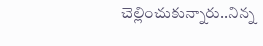చెల్లించుకున్నారు..నిన్న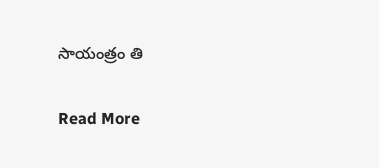సాయంత్రం తి

Read More